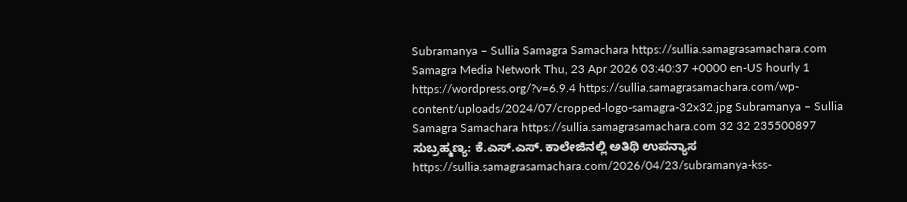Subramanya – Sullia Samagra Samachara https://sullia.samagrasamachara.com Samagra Media Network Thu, 23 Apr 2026 03:40:37 +0000 en-US hourly 1 https://wordpress.org/?v=6.9.4 https://sullia.samagrasamachara.com/wp-content/uploads/2024/07/cropped-logo-samagra-32x32.jpg Subramanya – Sullia Samagra Samachara https://sullia.samagrasamachara.com 32 32 235500897 ಸುಬ್ರಹ್ಮಣ್ಯ: ಕೆ.ಎಸ್.ಎಸ್. ಕಾಲೇಜಿನಲ್ಲಿ ಅತಿಥಿ ಉಪನ್ಯಾಸ https://sullia.samagrasamachara.com/2026/04/23/subramanya-kss-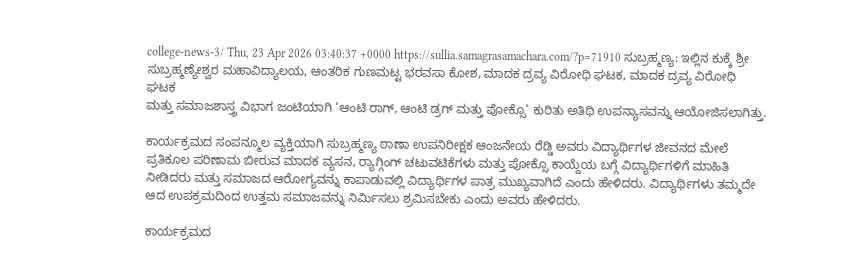college-news-3/ Thu, 23 Apr 2026 03:40:37 +0000 https://sullia.samagrasamachara.com/?p=71910 ಸುಬ್ರಹ್ಮಣ್ಯ: ಇಲ್ಲಿನ‌ ಕುಕ್ಕೆ ಶ್ರೀ ಸುಬ್ರಹ್ಮಣ್ಯೇಶ್ವರ ಮಹಾವಿದ್ಯಾಲಯ, ಆಂತರಿಕ ಗುಣಮಟ್ಟ ಭರವಸಾ ಕೋಶ, ಮಾದಕ ದ್ರವ್ಯ ವಿರೋಧಿ ಘಟಕ, ಮಾದಕ ದ್ರವ್ಯ ವಿರೋಧಿ ಘಟಕ
ಮತ್ತು ಸಮಾಜಶಾಸ್ತ್ರ ವಿಭಾಗ ಜಂಟಿಯಾಗಿ ‘ಆಂಟಿ ರಾಗ್, ಆಂಟಿ ಡ್ರಗ್ ಮತ್ತು ಪೋಕ್ಸೊ’ ಕುರಿತು ಅತಿಥಿ ಉಪನ್ಯಾಸವನ್ನು ಆಯೋಜಿಸಲಾಗಿತ್ತು.

ಕಾರ್ಯಕ್ರಮದ ಸಂಪನ್ಮೂಲ ವ್ಯಕ್ತಿಯಾಗಿ ಸುಬ್ರಹ್ಮಣ್ಯ ಠಾಣಾ ಉಪನಿರೀಕ್ಷಕ ಆಂಜನೇಯ ರೆಡ್ಡಿ ಅವರು ವಿದ್ಯಾರ್ಥಿಗಳ ಜೀವನದ ಮೇಲೆ ಪ್ರತಿಕೂಲ ಪರಿಣಾಮ ಬೀರುವ ಮಾದಕ ವ್ಯಸನ, ರ‍್ಯಾಗ್ಗಿಂಗ್ ಚಟುವಟಿಕೆಗಳು ಮತ್ತು ಪೋಕ್ಸೊ ಕಾಯ್ದೆಯ ಬಗ್ಗೆ ವಿದ್ಯಾರ್ಥಿಗಳಿಗೆ ಮಾಹಿತಿ ನೀಡಿದರು ಮತ್ತು ಸಮಾಜದ ಆರೋಗ್ಯವನ್ನು ಕಾಪಾಡುವಲ್ಲಿ ವಿದ್ಯಾರ್ಥಿಗಳ ಪಾತ್ರ ಮುಖ್ಯವಾಗಿದೆ ಎಂದು ಹೇಳಿದರು. ವಿದ್ಯಾರ್ಥಿಗಳು ತಮ್ಮದೇ ಆದ ಉಪಕ್ರಮದಿಂದ ಉತ್ತಮ ಸಮಾಜವನ್ನು ನಿರ್ಮಿಸಲು ಶ್ರಮಿಸಬೇಕು ಎಂದು ಅವರು ಹೇಳಿದರು.

ಕಾರ್ಯಕ್ರಮದ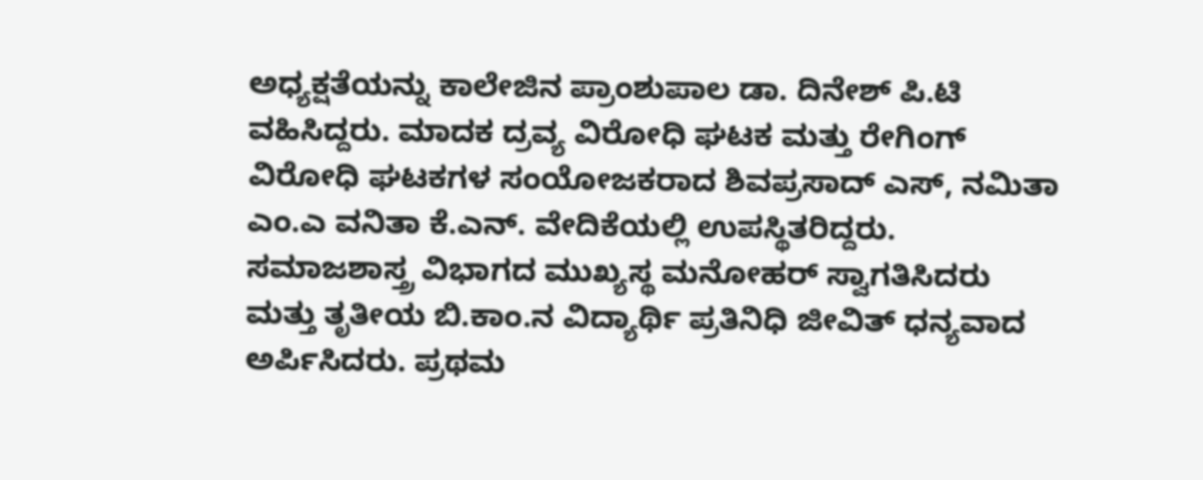ಅಧ್ಯಕ್ಷತೆಯನ್ನು ಕಾಲೇಜಿನ ಪ್ರಾಂಶುಪಾಲ ಡಾ. ದಿನೇಶ್ ಪಿ.ಟಿ ವಹಿಸಿದ್ದರು. ಮಾದಕ ದ್ರವ್ಯ ವಿರೋಧಿ ಘಟಕ ಮತ್ತು ರೇಗಿಂಗ್ ವಿರೋಧಿ ಘಟಕಗಳ ಸಂಯೋಜಕರಾದ ಶಿವಪ್ರಸಾದ್ ಎಸ್, ನಮಿತಾ ಎಂ.ಎ ವನಿತಾ ಕೆ.ಎನ್. ವೇದಿಕೆಯಲ್ಲಿ ಉಪಸ್ಥಿತರಿದ್ದರು. ಸಮಾಜಶಾಸ್ತ್ರ ವಿಭಾಗದ ಮುಖ್ಯಸ್ಥ ಮನೋಹರ್ ಸ್ವಾಗತಿಸಿದರು ಮತ್ತು ತೃತೀಯ ಬಿ.ಕಾಂ.ನ ವಿದ್ಯಾರ್ಥಿ ಪ್ರತಿನಿಧಿ ಜೀವಿತ್ ಧನ್ಯವಾದ ಅರ್ಪಿಸಿದರು. ಪ್ರಥಮ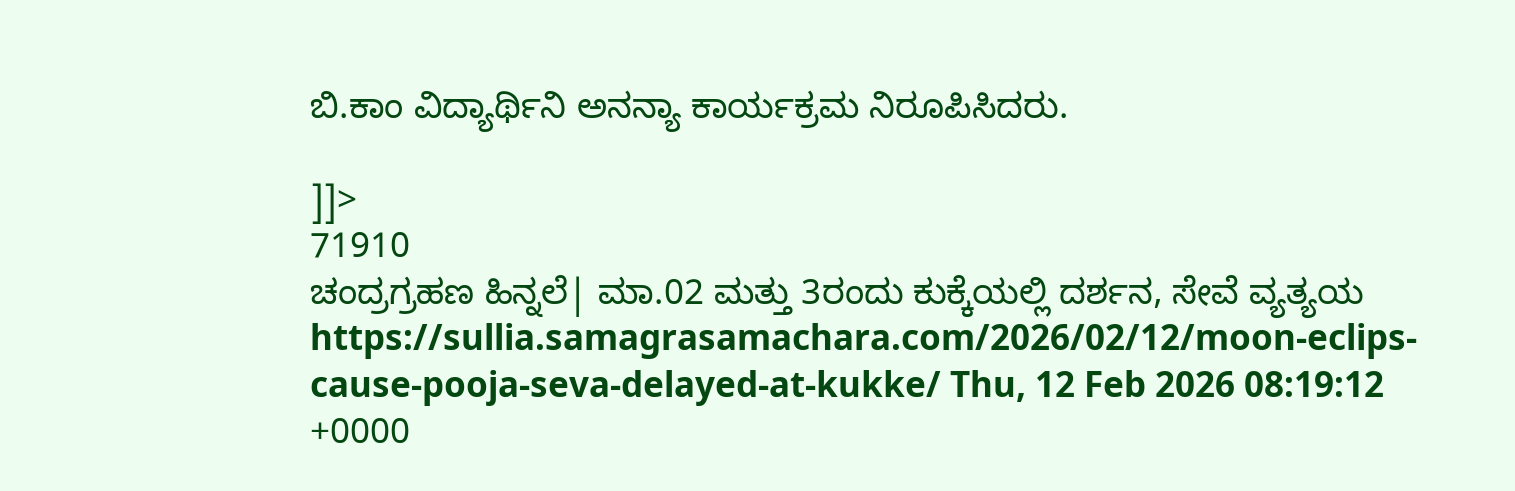ಬಿ.ಕಾಂ ವಿದ್ಯಾರ್ಥಿನಿ ಅನನ್ಯಾ ಕಾರ್ಯಕ್ರಮ ನಿರೂಪಿಸಿದರು.

]]>
71910
ಚಂದ್ರಗ್ರಹಣ ಹಿನ್ನಲೆ| ಮಾ.02 ಮತ್ತು 3ರಂದು ಕುಕ್ಕೆಯಲ್ಲಿ ದರ್ಶನ, ಸೇವೆ ವ್ಯತ್ಯಯ https://sullia.samagrasamachara.com/2026/02/12/moon-eclips-cause-pooja-seva-delayed-at-kukke/ Thu, 12 Feb 2026 08:19:12 +0000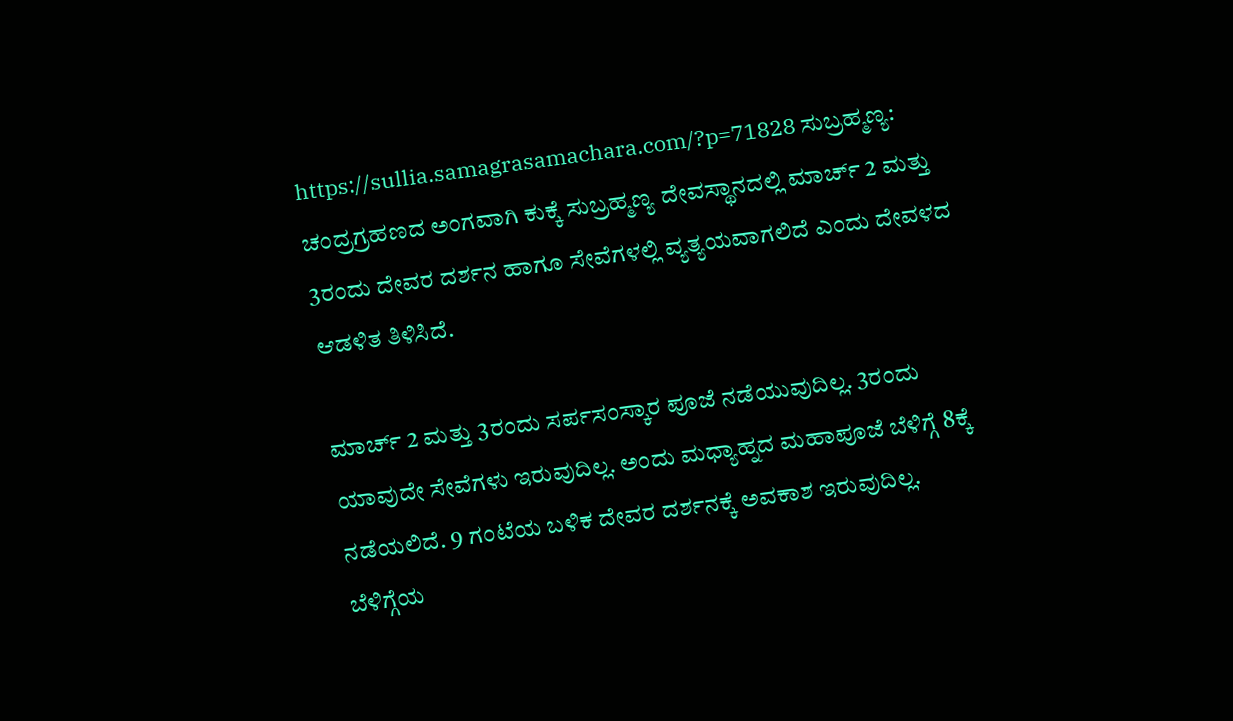https://sullia.samagrasamachara.com/?p=71828 ಸುಬ್ರಹ್ಮಣ್ಯ: ಚಂದ್ರಗ್ರಹಣದ ಅಂಗವಾಗಿ ಕುಕ್ಕೆ ಸುಬ್ರಹ್ಮಣ್ಯ ದೇವಸ್ಥಾನದಲ್ಲಿ ಮಾರ್ಚ್‌ 2 ಮತ್ತು 3ರಂದು ದೇವರ ದರ್ಶನ ಹಾಗೂ ಸೇವೆಗಳಲ್ಲಿ ವ್ಯತ್ಯಯವಾಗಲಿದೆ ಎಂದು ದೇವಳದ ಆಡಳಿತ ತಿಳಿಸಿದೆ.

ಮಾರ್ಚ್‌ 2 ಮತ್ತು 3ರಂದು ಸರ್ಪಸಂಸ್ಕಾರ ಪೂಜೆ ನಡೆಯುವುದಿಲ್ಲ. 3ರಂದು ಯಾವುದೇ ಸೇವೆಗಳು ಇರುವುದಿಲ್ಲ. ಅಂದು ಮಧ್ಯಾಹ್ನದ ಮಹಾಪೂಜೆ ಬೆಳಿಗ್ಗೆ 8ಕ್ಕೆ ನಡೆಯಲಿದೆ. 9 ಗಂಟೆಯ ಬಳಿಕ ದೇವರ ದರ್ಶನಕ್ಕೆ ಅವಕಾಶ ಇರುವುದಿಲ್ಲ. ಬೆಳಿಗ್ಗೆಯ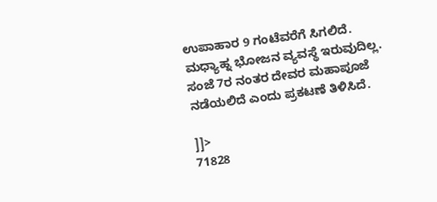ಉಪಾಹಾರ 9 ಗಂಟೆವರೆಗೆ ಸಿಗಲಿದೆ. ಮಧ್ಯಾಹ್ನ ಭೋಜನ ವ್ಯವಸ್ಥೆ ಇರುವುದಿಲ್ಲ. ಸಂಜೆ 7ರ ನಂತರ ದೇವರ ಮಹಾಪೂಜೆ ನಡೆಯಲಿದೆ ಎಂದು ಪ್ರಕಟಣೆ ತಿಳಿಸಿದೆ.

]]>
71828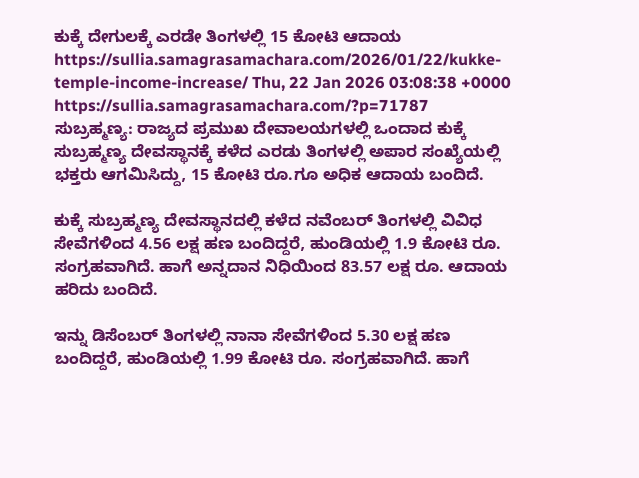ಕುಕ್ಕೆ ದೇಗುಲಕ್ಕೆ ಎರಡೇ ತಿಂಗಳಲ್ಲಿ 15 ಕೋಟಿ ಆದಾಯ https://sullia.samagrasamachara.com/2026/01/22/kukke-temple-income-increase/ Thu, 22 Jan 2026 03:08:38 +0000 https://sullia.samagrasamachara.com/?p=71787 ಸುಬ್ರಹ್ಮಣ್ಯ: ರಾಜ್ಯದ ‌ಪ್ರಮುಖ ದೇವಾಲಯಗಳಲ್ಲಿ ಒಂದಾದ ಕುಕ್ಕೆ ಸುಬ್ರಹ್ಮಣ್ಯ ದೇವಸ್ಥಾನಕ್ಕೆ ಕಳೆದ ಎರಡು ತಿಂಗಳಲ್ಲಿ ಅಪಾರ ಸಂಖ್ಯೆಯಲ್ಲಿ ಭಕ್ತರು ಆಗಮಿಸಿದ್ದು, 15 ಕೋಟಿ ರೂ.ಗೂ ಅಧಿಕ ಆದಾಯ ಬಂದಿದೆ.

ಕುಕ್ಕೆ ಸುಬ್ರಹ್ಮಣ್ಯ ದೇವಸ್ಥಾನದಲ್ಲಿ ಕಳೆದ ನವೆಂಬರ್ ತಿಂಗಳಲ್ಲಿ ವಿವಿಧ ಸೇವೆಗಳಿಂದ 4.56 ಲಕ್ಷ ಹಣ ಬಂದಿದ್ದರೆ, ಹುಂಡಿಯಲ್ಲಿ 1.9 ಕೋಟಿ ರೂ. ಸಂಗ್ರಹವಾಗಿದೆ. ಹಾಗೆ ಅನ್ನದಾನ ನಿಧಿಯಿಂದ 83.57 ಲಕ್ಷ ರೂ. ಆದಾಯ ಹರಿದು ಬಂದಿದೆ.

ಇನ್ನು ಡಿಸೆಂಬರ್ ತಿಂಗಳಲ್ಲಿ ನಾನಾ ಸೇವೆಗಳಿಂದ 5.30 ಲಕ್ಷ ಹಣ ಬಂದಿದ್ದರೆ, ಹುಂಡಿಯಲ್ಲಿ 1.99 ಕೋಟಿ ರೂ. ಸಂಗ್ರಹವಾಗಿದೆ. ಹಾಗೆ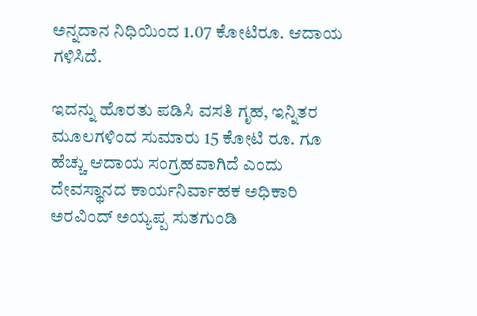ಅನ್ನದಾನ ನಿಧಿಯಿಂದ 1.07 ಕೋಟಿರೂ. ಆದಾಯ ಗಳಿಸಿದೆ.

ಇದನ್ನು ಹೊರತು ಪಡಿಸಿ ವಸತಿ ಗೃಹ, ಇನ್ನಿತರ ಮೂಲಗಳಿಂದ ಸುಮಾರು 15 ಕೋಟಿ ರೂ. ಗೂ ಹೆಚ್ಚು ಆದಾಯ ಸಂಗ್ರಹವಾಗಿದೆ ಎಂದು ದೇವಸ್ಥಾನದ ಕಾರ್ಯನಿರ್ವಾಹಕ ಅಧಿಕಾರಿ ಅರವಿಂದ್ ಅಯ್ಯಪ್ಪ ಸುತಗುಂಡಿ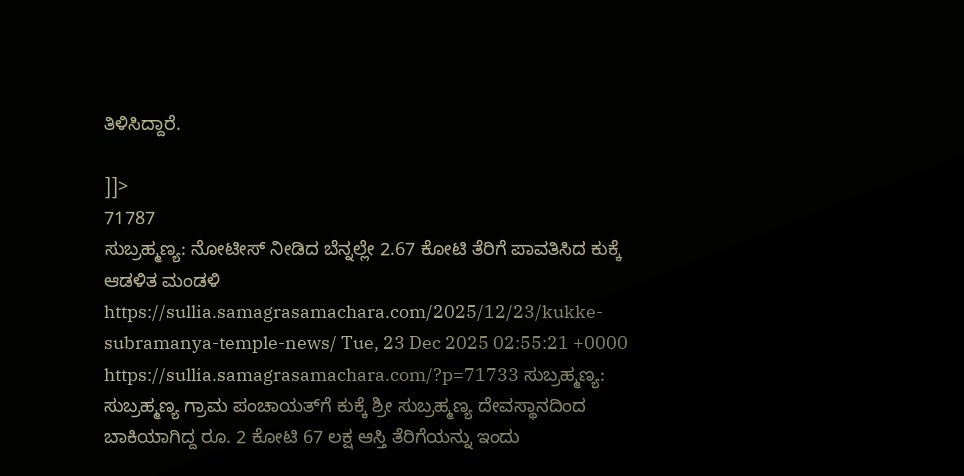ತಿಳಿಸಿದ್ದಾರೆ.

]]>
71787
ಸುಬ್ರಹ್ಮಣ್ಯ: ನೋಟೀಸ್ ನೀಡಿದ ಬೆನ್ನಲ್ಲೇ 2.67 ಕೋಟಿ ತೆರಿಗೆ ಪಾವತಿಸಿದ ಕುಕ್ಕೆ ಆಡಳಿತ ಮಂಡಳಿ https://sullia.samagrasamachara.com/2025/12/23/kukke-subramanya-temple-news/ Tue, 23 Dec 2025 02:55:21 +0000 https://sullia.samagrasamachara.com/?p=71733 ಸುಬ್ರಹ್ಮಣ್ಯ: ಸುಬ್ರಹ್ಮಣ್ಯ ಗ್ರಾಮ ಪಂಚಾಯತ್‌ಗೆ ಕುಕ್ಕೆ ಶ್ರೀ ಸುಬ್ರಹ್ಮಣ್ಯ ದೇವಸ್ಥಾನದಿಂದ ಬಾಕಿಯಾಗಿದ್ದ ರೂ. 2 ಕೋಟಿ 67 ಲಕ್ಷ ಆಸ್ತಿ ತೆರಿಗೆಯನ್ನು ಇಂದು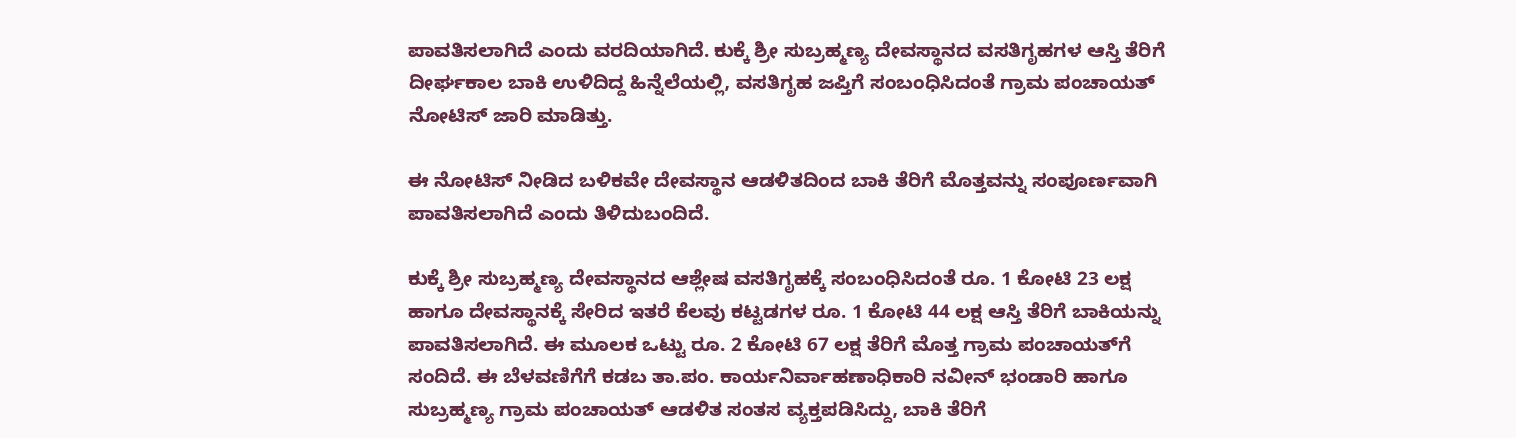ಪಾವತಿಸಲಾಗಿದೆ ಎಂದು ವರದಿಯಾಗಿದೆ. ಕುಕ್ಕೆ ಶ್ರೀ ಸುಬ್ರಹ್ಮಣ್ಯ ದೇವಸ್ಥಾನದ ವಸತಿಗೃಹಗಳ ಆಸ್ತಿ ತೆರಿಗೆ ದೀರ್ಘಕಾಲ ಬಾಕಿ ಉಳಿದಿದ್ದ ಹಿನ್ನೆಲೆಯಲ್ಲಿ, ವಸತಿಗೃಹ ಜಪ್ತಿಗೆ ಸಂಬಂಧಿಸಿದಂತೆ ಗ್ರಾಮ ಪಂಚಾಯತ್‌ ನೋಟಿಸ್‌ ಜಾರಿ ಮಾಡಿತ್ತು.

ಈ ನೋಟಿಸ್‌ ನೀಡಿದ ಬಳಿಕವೇ ದೇವಸ್ಥಾನ ಆಡಳಿತದಿಂದ ಬಾಕಿ ತೆರಿಗೆ ಮೊತ್ತವನ್ನು ಸಂಪೂರ್ಣವಾಗಿ ಪಾವತಿಸಲಾಗಿದೆ ಎಂದು ತಿಳಿದುಬಂದಿದೆ.

ಕುಕ್ಕೆ ಶ್ರೀ ಸುಬ್ರಹ್ಮಣ್ಯ ದೇವಸ್ಥಾನದ ಆಶ್ಲೇಷ ವಸತಿಗೃಹಕ್ಕೆ ಸಂಬಂಧಿಸಿದಂತೆ ರೂ. 1 ಕೋಟಿ 23 ಲಕ್ಷ ಹಾಗೂ ದೇವಸ್ಥಾನಕ್ಕೆ ಸೇರಿದ ಇತರೆ ಕೆಲವು ಕಟ್ಟಡಗಳ ರೂ. 1 ಕೋಟಿ 44 ಲಕ್ಷ ಆಸ್ತಿ ತೆರಿಗೆ ಬಾಕಿಯನ್ನು ಪಾವತಿಸಲಾಗಿದೆ. ಈ ಮೂಲಕ ಒಟ್ಟು ರೂ. 2 ಕೋಟಿ 67 ಲಕ್ಷ ತೆರಿಗೆ ಮೊತ್ತ ಗ್ರಾಮ ಪಂಚಾಯತ್‌ಗೆ ಸಂದಿದೆ. ಈ ಬೆಳವಣಿಗೆಗೆ ಕಡಬ ತಾ.ಪಂ. ಕಾರ್ಯನಿರ್ವಾಹಣಾಧಿಕಾರಿ ನವೀನ್ ಭಂಡಾರಿ ಹಾಗೂ ಸುಬ್ರಹ್ಮಣ್ಯ ಗ್ರಾಮ ಪಂಚಾಯತ್ ಆಡಳಿತ ಸಂತಸ ವ್ಯಕ್ತಪಡಿಸಿದ್ದು, ಬಾಕಿ ತೆರಿಗೆ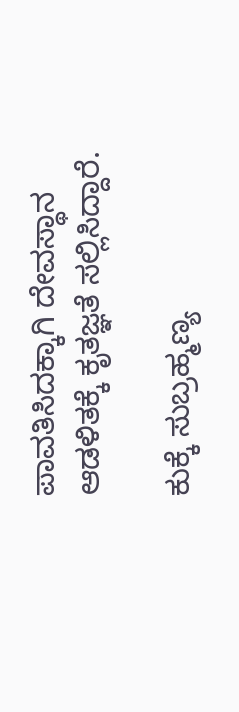ಪಾವತಿಸಿದಕ್ಕಾಗಿ ದೇವಸ್ಥಾನ ಆಡಳಿತಕ್ಕೆ ಕೃತಜ್ಞತೆ ಸಲ್ಲಿಸಿದ್ದಾರೆ.

ಕುಕ್ಕೆ ಸುಬ್ರಹ್ಮಣ್ಯ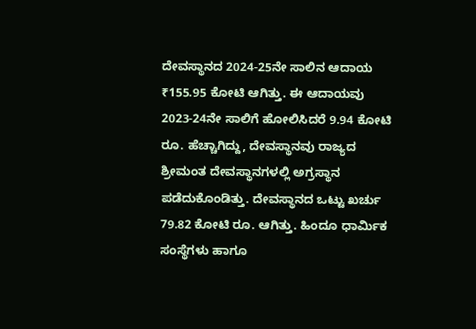ದೇವಸ್ಥಾನದ 2024-25ನೇ ಸಾಲಿನ ಆದಾಯ ₹155.95 ಕೋಟಿ ಆಗಿತ್ತು. ಈ ಆದಾಯವು 2023-24ನೇ ಸಾಲಿಗೆ ಹೋಲಿಸಿದರೆ 9.94 ಕೋಟಿ ರೂ. ಹೆಚ್ಚಾಗಿದ್ದು, ದೇವಸ್ಥಾನವು ರಾಜ್ಯದ ಶ್ರೀಮಂತ ದೇವಸ್ಥಾನಗಳಲ್ಲಿ ಅಗ್ರಸ್ಥಾನ ಪಡೆದುಕೊಂಡಿತ್ತು. ದೇವಸ್ಥಾನದ ಒಟ್ಟು ಖರ್ಚು 79.82 ಕೋಟಿ ರೂ. ಆಗಿತ್ತು. ಹಿಂದೂ ಧಾರ್ಮಿಕ ಸಂಸ್ಥೆಗಳು ಹಾಗೂ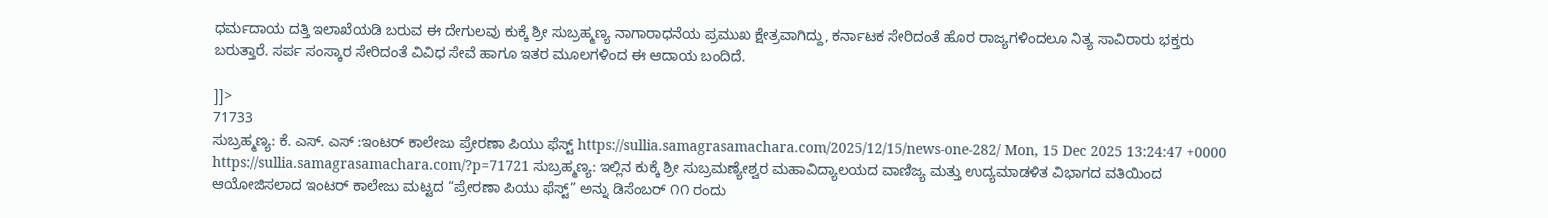ಧರ್ಮದಾಯ ದತ್ತಿ ಇಲಾಖೆಯಡಿ ಬರುವ ಈ ದೇಗುಲವು ಕುಕ್ಕೆ ಶ್ರೀ ಸುಬ್ರಹ್ಮಣ್ಯ ನಾಗಾರಾಧನೆಯ ಪ್ರಮುಖ ಕ್ಷೇತ್ರವಾಗಿದ್ದು, ಕರ್ನಾಟಕ ಸೇರಿದಂತೆ ಹೊರ ರಾಜ್ಯಗಳಿಂದಲೂ ನಿತ್ಯ ಸಾವಿರಾರು ಭಕ್ತರು ಬರುತ್ತಾರೆ. ಸರ್ಪ ಸಂಸ್ಕಾರ ಸೇರಿದಂತೆ ವಿವಿಧ ಸೇವೆ ಹಾಗೂ ಇತರ ಮೂಲಗಳಿಂದ ಈ ಆದಾಯ ಬಂದಿದೆ.

]]>
71733
ಸುಬ್ರಹ್ಮಣ್ಯ: ಕೆ. ಎಸ್. ಎಸ್ :ಇಂಟರ್ ಕಾಲೇಜು ಪ್ರೇರಣಾ ಪಿಯು ಫೆಸ್ಟ್ https://sullia.samagrasamachara.com/2025/12/15/news-one-282/ Mon, 15 Dec 2025 13:24:47 +0000 https://sullia.samagrasamachara.com/?p=71721 ಸುಬ್ರಹ್ಮಣ್ಯ: ಇಲ್ಲಿನ ಕುಕ್ಕೆ ಶ್ರೀ ಸುಬ್ರಮಣ್ಯೇಶ್ವರ ಮಹಾವಿದ್ಯಾಲಯದ ವಾಣಿಜ್ಯ ಮತ್ತು ಉದ್ಯಮಾಡಳಿತ ವಿಭಾಗದ ವತಿಯಿಂದ ಆಯೋಜಿಸಲಾದ ಇಂಟರ್ ಕಾಲೇಜು ಮಟ್ಟದ “ಪ್ರೇರಣಾ ಪಿಯು ಫೆಸ್ಟ್” ಅನ್ನು ಡಿಸೆಂಬರ್ ೧೧ ರಂದು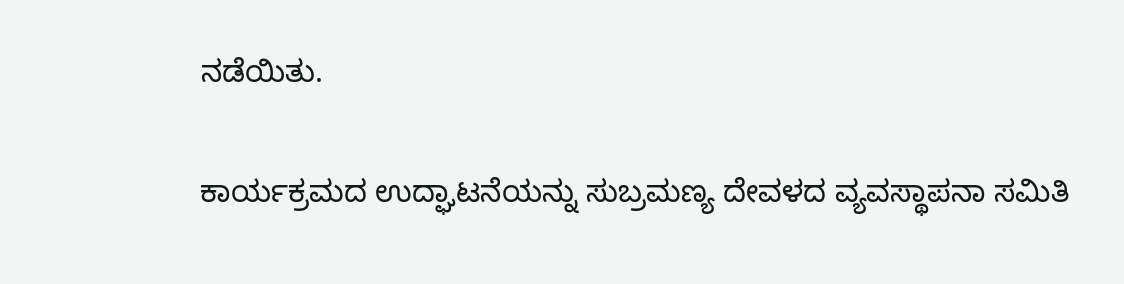ನಡೆಯಿತು.

ಕಾರ್ಯಕ್ರಮದ ಉದ್ಘಾಟನೆಯನ್ನು ಸುಬ್ರಮಣ್ಯ ದೇವಳದ ವ್ಯವಸ್ಥಾಪನಾ ಸಮಿತಿ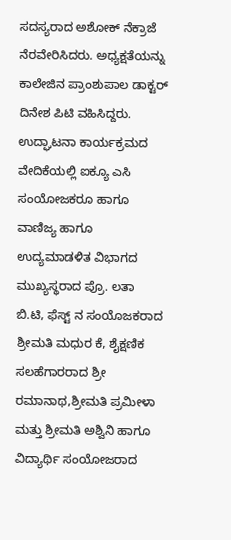ಸದಸ್ಯರಾದ ಅಶೋಕ್ ನೆಕ್ರಾಜೆ ನೆರವೇರಿಸಿದರು. ಅಧ್ಯಕ್ಷತೆಯನ್ನು ಕಾಲೇಜಿನ ಪ್ರಾಂಶುಪಾಲ ಡಾಕ್ಟರ್ ದಿನೇಶ ಪಿಟಿ ವಹಿಸಿದ್ದರು. ಉದ್ಘಾಟನಾ ಕಾರ್ಯಕ್ರಮದ ವೇದಿಕೆಯಲ್ಲಿ ಐಕ್ಯೂ ಎಸಿ ಸಂಯೋಜಕರೂ ಹಾಗೂ ವಾಣಿಜ್ಯ ಹಾಗೂ ಉದ್ಯಮಾಡಳಿತ ವಿಭಾಗದ ಮುಖ್ಯಸ್ಥರಾದ ಪ್ರೊ. ಲತಾ ಬಿ.ಟಿ, ಫೆಸ್ಟ್ ನ ಸಂಯೊಜಕರಾದ ಶ್ರೀಮತಿ ಮಧುರ ಕೆ, ಶೈಕ್ಷಣಿಕ ಸಲಹೆಗಾರರಾದ ಶ್ರೀ ರಮಾನಾಥ,ಶ್ರೀಮತಿ ಪ್ರಮೀಳಾ ಮತ್ತು ಶ್ರೀಮತಿ ಅಶ್ವಿನಿ ಹಾಗೂ ವಿದ್ಯಾರ್ಥಿ ಸಂಯೋಜರಾದ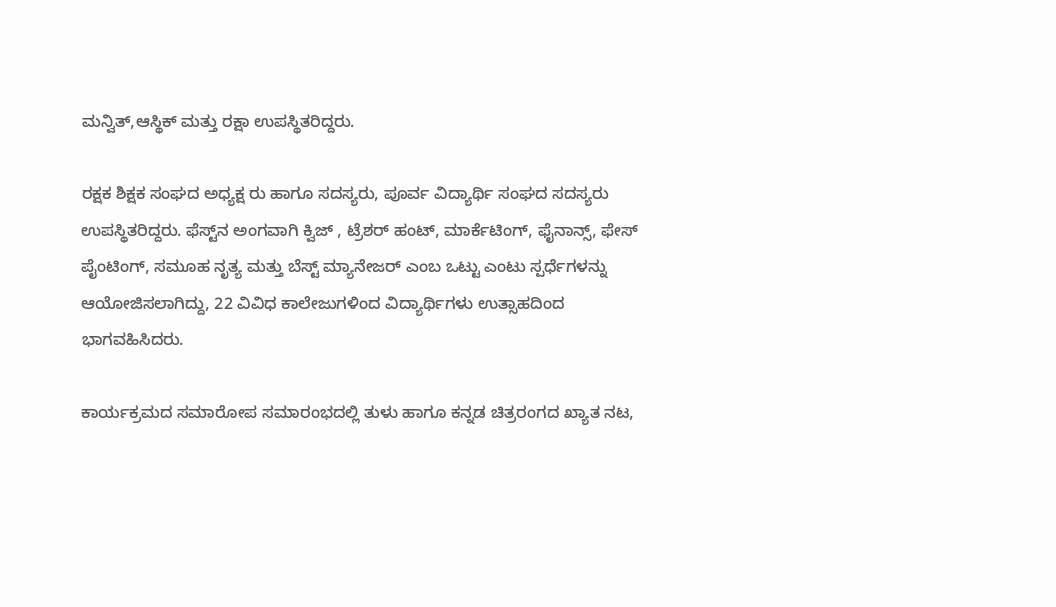ಮನ್ವಿತ್,ಆಸ್ಥಿಕ್ ಮತ್ತು ರಕ್ಷಾ ಉಪಸ್ಥಿತರಿದ್ದರು.

ರಕ್ಷಕ ಶಿಕ್ಷಕ ಸಂಘದ ಅಧ್ಯಕ್ಷ ರು ಹಾಗೂ ಸದಸ್ಯರು, ಪೂರ್ವ ವಿದ್ಯಾರ್ಥಿ ಸಂಘದ ಸದಸ್ಯರು ಉಪಸ್ಥಿತರಿದ್ದರು. ಫೆಸ್ಟ್‌ನ ಅಂಗವಾಗಿ ಕ್ವಿಜ್ , ಟ್ರೆಶರ್ ಹಂಟ್, ಮಾರ್ಕೆಟಿಂಗ್, ಫೈನಾನ್ಸ್, ಫೇಸ್ ಪೈಂಟಿಂಗ್, ಸಮೂಹ ನೃತ್ಯ ಮತ್ತು ಬೆಸ್ಟ್ ಮ್ಯಾನೇಜರ್ ಎಂಬ ಒಟ್ಟು ಎಂಟು ಸ್ಪರ್ಧೆಗಳನ್ನು ಆಯೋಜಿಸಲಾಗಿದ್ದು, 22 ವಿವಿಧ ಕಾಲೇಜುಗಳಿಂದ ವಿದ್ಯಾರ್ಥಿಗಳು ಉತ್ಸಾಹದಿಂದ ಭಾಗವಹಿಸಿದರು.

ಕಾರ್ಯಕ್ರಮದ ಸಮಾರೋಪ ಸಮಾರಂಭದಲ್ಲಿ ತುಳು ಹಾಗೂ ಕನ್ನಡ ಚಿತ್ರರಂಗದ ಖ್ಯಾತ ನಟ,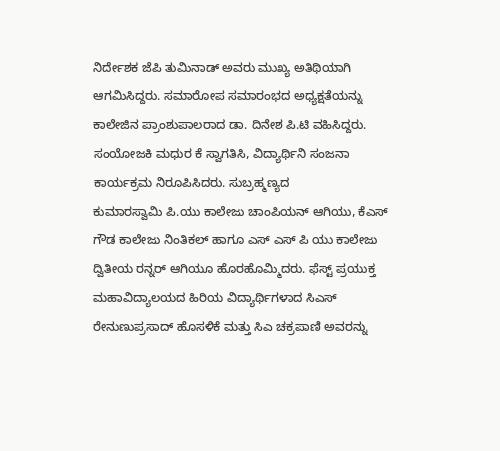ನಿರ್ದೇಶಕ ಜೆಪಿ ತುಮಿನಾಡ್ ಅವರು ಮುಖ್ಯ ಅತಿಥಿಯಾಗಿ ಆಗಮಿಸಿದ್ದರು. ಸಮಾರೋಪ ಸಮಾರಂಭದ ಅಧ್ಯಕ್ಷತೆಯನ್ನು ಕಾಲೇಜಿನ ಪ್ರಾಂಶುಪಾಲರಾದ ಡಾ. ದಿನೇಶ ಪಿ.ಟಿ ವಹಿಸಿದ್ದರು. ಸಂಯೋಜಕಿ ಮಧುರ ಕೆ ಸ್ವಾಗತಿಸಿ, ವಿದ್ಯಾರ್ಥಿನಿ ಸಂಜನಾ ಕಾರ್ಯಕ್ರಮ ನಿರೂಪಿಸಿದರು. ಸುಬ್ರಹ್ಮಣ್ಯದ
ಕುಮಾರಸ್ವಾಮಿ ಪಿ.ಯು ಕಾಲೇಜು ಚಾಂಪಿಯನ್ ಆಗಿಯು, ಕೆಎಸ್ ಗೌಡ ಕಾಲೇಜು ನಿಂತಿಕಲ್ ಹಾಗೂ ಎಸ್ ಎಸ್ ಪಿ ಯು ಕಾಲೇಜು ದ್ವಿತೀಯ ರನ್ನರ್ ಆಗಿಯೂ ಹೊರಹೊಮ್ಮಿದರು. ಫೆಸ್ಟ್ ಪ್ರಯುಕ್ತ ಮಹಾವಿದ್ಯಾಲಯದ ಹಿರಿಯ ವಿದ್ಯಾರ್ಥಿಗಳಾದ ಸಿಎಸ್ ರೇನುಣುಪ್ರಸಾದ್ ಹೊಸಳಿಕೆ ಮತ್ತು ಸಿಎ ಚಕ್ರಪಾಣಿ ಅವರನ್ನು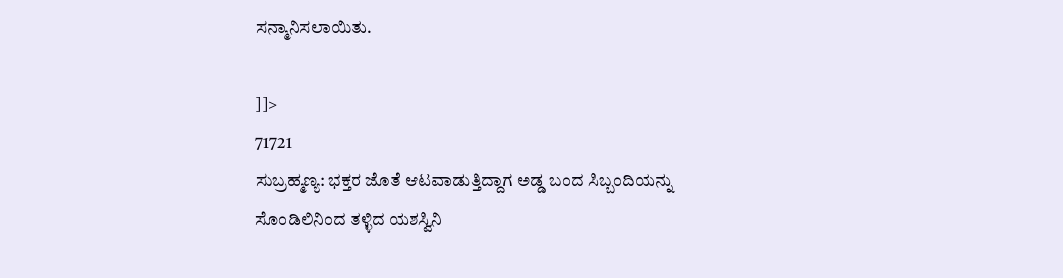ಸನ್ಮಾನಿಸಲಾಯಿತು.

]]>
71721
ಸುಬ್ರಹ್ಮಣ್ಯ: ಭಕ್ತರ ಜೊತೆ ಆಟವಾಡುತ್ತಿದ್ದಾಗ ಅಡ್ಡ ಬಂದ ಸಿಬ್ಬಂದಿಯನ್ನು ಸೊಂಡಿಲಿನಿಂದ ತಳ್ಳಿದ ಯಶಸ್ವಿನಿ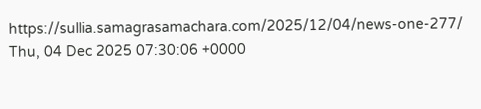https://sullia.samagrasamachara.com/2025/12/04/news-one-277/ Thu, 04 Dec 2025 07:30:06 +0000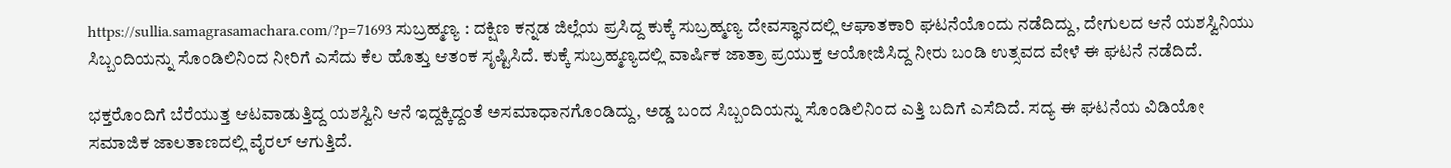https://sullia.samagrasamachara.com/?p=71693 ಸುಬ್ರಹ್ಮಣ್ಯ : ದಕ್ಷಿಣ ಕನ್ನಡ ಜಿಲ್ಲೆಯ ಪ್ರಸಿದ್ದ ಕುಕ್ಕೆ ಸುಬ್ರಹ್ಮಣ್ಯ ದೇವಸ್ಥಾನದಲ್ಲಿ ಆಘಾತಕಾರಿ ಘಟನೆಯೊಂದು ನಡೆದಿದ್ದು, ದೇಗುಲದ ಆನೆ ಯಶಸ್ವಿನಿಯು ಸಿಬ್ಬಂದಿಯನ್ನು ಸೊಂಡಿಲಿನಿಂದ ನೀರಿಗೆ ಎಸೆದು ಕೆಲ ಹೊತ್ತು ಆತಂಕ ಸೃಷ್ಟಿಸಿದೆ. ಕುಕ್ಕೆ ಸುಬ್ರಹ್ಮಣ್ಯದಲ್ಲಿ ವಾರ್ಷಿಕ ಜಾತ್ರಾ ಪ್ರಯುಕ್ತ ಆಯೋಜಿಸಿದ್ದ ನೀರು ಬಂಡಿ ಉತ್ಸವದ ವೇಳೆ ಈ ಘಟನೆ ನಡೆದಿದೆ.

ಭಕ್ತರೊಂದಿಗೆ ಬೆರೆಯುತ್ತ ಆಟವಾಡುತ್ತಿದ್ದ ಯಶಸ್ವಿನಿ ಆನೆ ಇದ್ದಕ್ಕಿದ್ದಂತೆ ಅಸಮಾಧಾನಗೊಂಡಿದ್ದು, ಅಡ್ಡ ಬಂದ ಸಿಬ್ಬಂದಿಯನ್ನು ಸೊಂಡಿಲಿನಿಂದ ಎತ್ತಿ ಬದಿಗೆ ಎಸೆದಿದೆ. ಸದ್ಯ ಈ ಘಟನೆಯ ವಿಡಿಯೋ ಸಮಾಜಿಕ ಜಾಲತಾಣದಲ್ಲಿ ವೈರಲ್‌ ಆಗುತ್ತಿದೆ.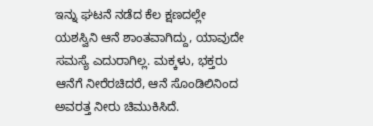ಇನ್ನು ಘಟನೆ ನಡೆದ ಕೆಲ ಕ್ಷಣದಲ್ಲೇ ಯಶಸ್ವಿನಿ ಆನೆ ಶಾಂತವಾಗಿದ್ದು, ಯಾವುದೇ ಸಮಸ್ಯೆ ಎದುರಾಗಿಲ್ಲ. ಮಕ್ಕಳು, ಭಕ್ತರು ಆನೆಗೆ ನೀರೆರಚಿದರೆ, ಆನೆ ಸೊಂಡಿಲಿನಿಂದ ಅವರತ್ತ ನೀರು ಚಿಮುಕಿಸಿದೆ.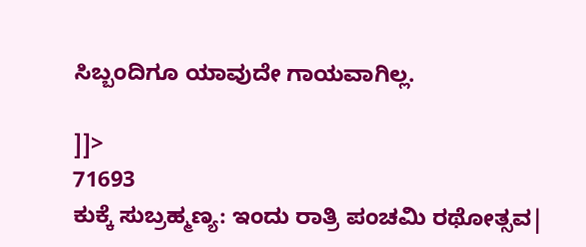ಸಿಬ್ಬಂದಿಗೂ ಯಾವುದೇ ಗಾಯವಾಗಿಲ್ಲ.

]]>
71693
ಕುಕ್ಕೆ ಸುಬ್ರಹ್ಮಣ್ಯ: ಇಂದು ರಾತ್ರಿ ಪಂಚಮಿ ರಥೋತ್ಸವ|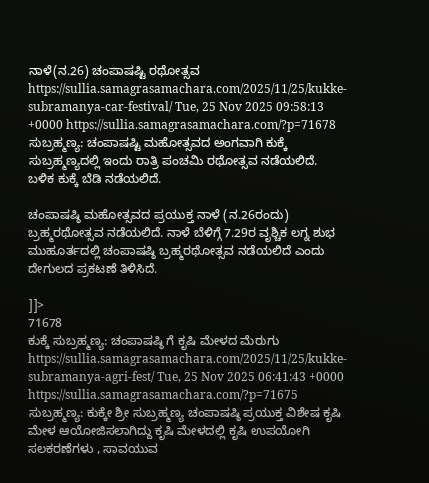ನಾಳೆ(ನ.26) ಚಂಪಾಷಷ್ಟಿ ರಥೋತ್ಸವ https://sullia.samagrasamachara.com/2025/11/25/kukke-subramanya-car-festival/ Tue, 25 Nov 2025 09:58:13 +0000 https://sullia.samagrasamachara.com/?p=71678 ಸುಬ್ರಹ್ಮಣ್ಯ: ಚಂಪಾಷಷ್ಟಿ ಮಹೋತ್ಸವದ ಅಂಗವಾಗಿ ಕುಕ್ಕೆ ಸುಬ್ರಹ್ಮಣ್ಯದಲ್ಲಿ ಇಂದು ರಾತ್ರಿ ಪಂಚಮಿ ರಥೋತ್ಸವ ನಡೆಯಲಿದೆ. ಬಳಿಕ ಕುಕ್ಕೆ ಬೆಡಿ ನಡೆಯಲಿದೆ.

ಚಂಪಾಷಷ್ಠಿ ಮಹೋತ್ಸವದ ಪ್ರಯುಕ್ತ‌ ನಾಳೆ (ನ.26ರಂದು) ಬ್ರಹ್ಮರಥೋತ್ಸವ ನಡೆಯಲಿದೆ. ನಾಳೆ ಬೆಳಿಗ್ಗೆ 7.29ರ ವೃಶ್ಚಿಕ ಲಗ್ನ ಶುಭ ಮುಹೂರ್ತದಲ್ಲಿ ಚಂಪಾಷಷ್ಠಿ ಬ್ರಹ್ಮರಥೋತ್ಸವ ನಡೆಯಲಿದೆ ಎಂದು ದೇಗುಲದ ಪ್ರಕಟಣೆ ತಿಳಿಸಿದೆ.

]]>
71678
ಕುಕ್ಕೆ ಸುಬ್ರಹ್ಮಣ್ಯ: ಚಂಪಾಷಷ್ಠಿ ಗೆ ಕೃಷಿ ಮೇಳದ ಮೆರುಗು https://sullia.samagrasamachara.com/2025/11/25/kukke-subramanya-agri-fest/ Tue, 25 Nov 2025 06:41:43 +0000 https://sullia.samagrasamachara.com/?p=71675 ಸುಬ್ರಹ್ಮಣ್ಯ: ಕುಕ್ಕೇ ಶ್ರೀ ಸುಬ್ರಹ್ಮಣ್ಯ ಚಂಪಾಷಷ್ಠಿ ಪ್ರಯುಕ್ತ ವಿಶೇಷ ಕೃಷಿ ಮೇಳ ಆಯೋಜಿಸಲಾಗಿದ್ದು ಕೃಷಿ ಮೇಳದಲ್ಲಿ ಕೃಷಿ ಉಪಯೋಗಿ ಸಲಕರಣೆಗಳು , ಸಾವಯುವ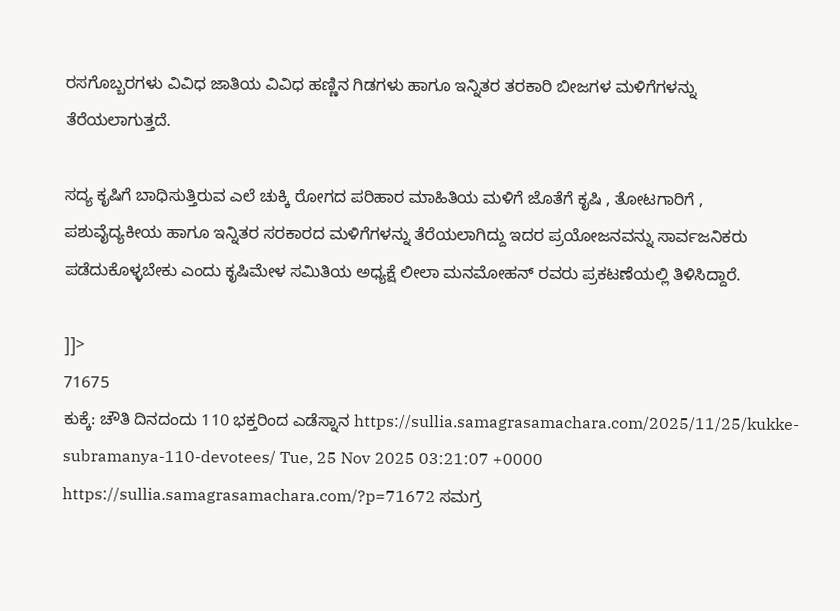ರಸಗೊಬ್ಬರಗಳು ವಿವಿಧ ಜಾತಿಯ ವಿವಿಧ ಹಣ್ಣಿನ ಗಿಡಗಳು ಹಾಗೂ ಇನ್ನಿತರ ತರಕಾರಿ ಬೀಜಗಳ ಮಳಿಗೆಗಳನ್ನು ತೆರೆಯಲಾಗುತ್ತದೆ.

ಸದ್ಯ ಕೃಷಿಗೆ ಬಾಧಿಸುತ್ತಿರುವ ಎಲೆ ಚುಕ್ಕಿ ರೋಗದ ಪರಿಹಾರ ಮಾಹಿತಿಯ ಮಳಿಗೆ ಜೊತೆಗೆ ಕೃಷಿ , ತೋಟಗಾರಿಗೆ , ಪಶುವೈದ್ಯಕೀಯ ಹಾಗೂ ಇನ್ನಿತರ ಸರಕಾರದ ಮಳಿಗೆಗಳನ್ನು ತೆರೆಯಲಾಗಿದ್ದು ಇದರ ಪ್ರಯೋಜನವನ್ನು ಸಾರ್ವಜನಿಕರು ಪಡೆದುಕೊಳ್ಳಬೇಕು ಎಂದು ಕೃಷಿಮೇಳ ಸಮಿತಿಯ ಅಧ್ಯಕ್ಷೆ ಲೀಲಾ ಮನಮೋಹನ್ ರವರು ಪ್ರಕಟಣೆಯಲ್ಲಿ ತಿಳಿಸಿದ್ದಾರೆ.

]]>
71675
ಕುಕ್ಕೆ: ಚೌತಿ ದಿನದಂದು 110 ಭಕ್ತರಿಂದ ಎಡೆಸ್ನಾನ https://sullia.samagrasamachara.com/2025/11/25/kukke-subramanya-110-devotees/ Tue, 25 Nov 2025 03:21:07 +0000 https://sullia.samagrasamachara.com/?p=71672 ಸಮಗ್ರ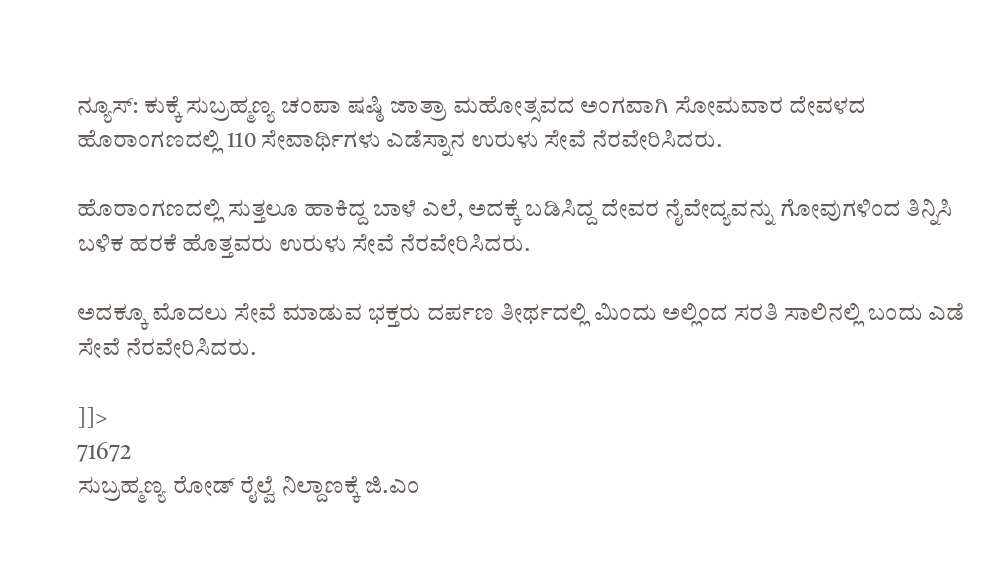ನ್ಯೂಸ್: ಕುಕ್ಕೆ ಸುಬ್ರಹ್ಮಣ್ಯ ಚಂಪಾ ಷಷ್ಠಿ ಜಾತ್ರಾ ಮಹೋತ್ಸವದ ಅಂಗವಾಗಿ ಸೋಮವಾರ ದೇವಳದ ಹೊರಾಂಗಣದಲ್ಲಿ 110 ಸೇವಾರ್ಥಿಗಳು ಎಡೆಸ್ನಾನ ಉರುಳು ಸೇವೆ ನೆರವೇರಿಸಿದರು.

ಹೊರಾಂಗಣದಲ್ಲಿ ಸುತ್ತಲೂ ಹಾಕಿದ್ದ ಬಾಳೆ ಎಲೆ, ಅದಕ್ಕೆ ಬಡಿಸಿದ್ದ ದೇವರ ನೈವೇದ್ಯವನ್ನು ಗೋವುಗಳಿಂದ ತಿನ್ನಿಸಿ ಬಳಿಕ ಹರಕೆ ಹೊತ್ತವರು ಉರುಳು ಸೇವೆ ನೆರವೇರಿಸಿದರು.

ಅದಕ್ಕೂ ಮೊದಲು ಸೇವೆ ಮಾಡುವ ಭಕ್ತರು ದರ್ಪಣ ತೀರ್ಥದಲ್ಲಿ ಮಿಂದು ಅಲ್ಲಿಂದ ಸರತಿ ಸಾಲಿನಲ್ಲಿ ಬಂದು ಎಡೆ ಸೇವೆ ನೆರವೇರಿಸಿದರು.

]]>
71672
ಸುಬ್ರಹ್ಮಣ್ಯ ರೋಡ್ ರೈಲ್ವೆ ನಿಲ್ದಾಣಕ್ಕೆ ಜಿ.ಎಂ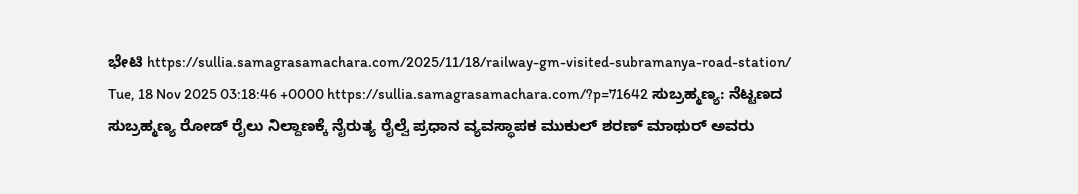ಭೇಟಿ https://sullia.samagrasamachara.com/2025/11/18/railway-gm-visited-subramanya-road-station/ Tue, 18 Nov 2025 03:18:46 +0000 https://sullia.samagrasamachara.com/?p=71642 ಸುಬ್ರಹ್ಮಣ್ಯ: ನೆಟ್ಟಣದ ಸುಬ್ರಹ್ಮಣ್ಯ ರೋಡ್ ರೈಲು ನಿಲ್ದಾಣಕ್ಕೆ ನೈರುತ್ಯ ರೈಲ್ವೆ ಪ್ರಧಾನ ವ್ಯವಸ್ಥಾಪಕ ಮುಕುಲ್ ಶರಣ್ ಮಾಥುರ್ ಅವರು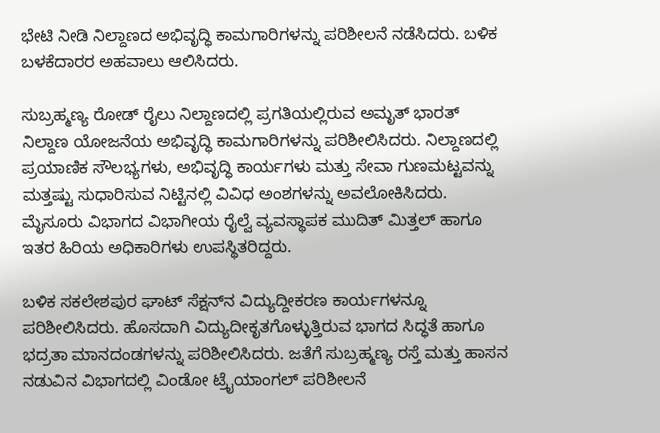ಭೇಟಿ ನೀಡಿ ನಿಲ್ದಾಣದ ಅಭಿವೃದ್ಧಿ ಕಾಮಗಾರಿಗಳನ್ನು ಪರಿಶೀಲನೆ ನಡೆಸಿದರು. ಬಳಿಕ ಬಳಕೆದಾರರ ಅಹವಾಲು ಆಲಿಸಿದರು.

ಸುಬ್ರಹ್ಮಣ್ಯ ರೋಡ್ ರೈಲು ನಿಲ್ದಾಣದಲ್ಲಿ ಪ್ರಗತಿಯಲ್ಲಿರುವ ಅಮೃತ್ ಭಾರತ್ ನಿಲ್ದಾಣ ಯೋಜನೆಯ ಅಭಿವೃದ್ಧಿ ಕಾಮಗಾರಿಗಳನ್ನು ಪರಿಶೀಲಿಸಿದರು. ನಿಲ್ದಾಣದಲ್ಲಿ ಪ್ರಯಾಣಿಕ ಸೌಲಭ್ಯಗಳು, ಅಭಿವೃದ್ಧಿ ಕಾರ್ಯಗಳು ಮತ್ತು ಸೇವಾ ಗುಣಮಟ್ಟವನ್ನು ಮತ್ತಷ್ಟು ಸುಧಾರಿಸುವ ನಿಟ್ಟಿನಲ್ಲಿ ವಿವಿಧ ಅಂಶಗಳನ್ನು ಅವಲೋಕಿಸಿದರು. ಮೈಸೂರು ವಿಭಾಗದ ವಿಭಾಗೀಯ ರೈಲ್ವೆ ವ್ಯವಸ್ಥಾಪಕ ಮುದಿತ್ ಮಿತ್ತಲ್ ಹಾಗೂ ಇತರ ಹಿರಿಯ ಅಧಿಕಾರಿಗಳು ಉಪಸ್ಥಿತರಿದ್ದರು.

ಬಳಿಕ ಸಕಲೇಶಪುರ ಘಾಟ್ ಸೆಕ್ಷನ್‌ನ ವಿದ್ಯುದ್ದೀಕರಣ ಕಾರ್ಯಗಳನ್ನೂ ಪರಿಶೀಲಿಸಿದರು. ಹೊಸದಾಗಿ ವಿದ್ಯುದೀಕೃತಗೊಳ್ಳುತ್ತಿರುವ ಭಾಗದ ಸಿದ್ಧತೆ ಹಾಗೂ ಭದ್ರತಾ ಮಾನದಂಡಗಳನ್ನು ಪರಿಶೀಲಿಸಿದರು. ಜತೆಗೆ ಸುಬ್ರಹ್ಮಣ್ಯ ರಸ್ತೆ ಮತ್ತು ಹಾಸನ ನಡುವಿನ ವಿಭಾಗದಲ್ಲಿ ವಿಂಡೋ ಟ್ರೈಯಾಂಗಲ್ ಪರಿಶೀಲನೆ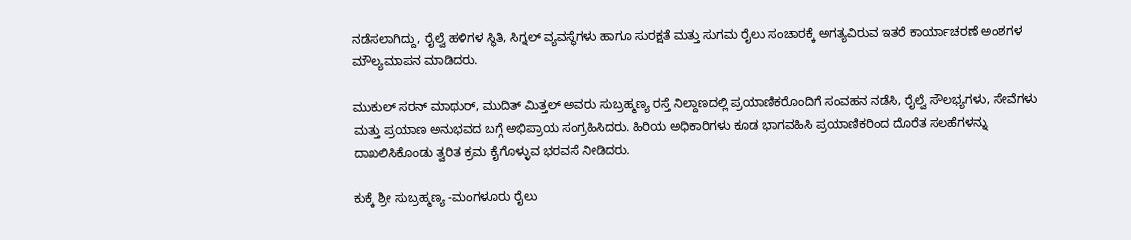ನಡೆಸಲಾಗಿದ್ದು, ರೈಲ್ವೆ ಹಳಿಗಳ ಸ್ಥಿತಿ, ಸಿಗ್ನಲ್ ವ್ಯವಸ್ಥೆಗಳು ಹಾಗೂ ಸುರಕ್ಷತೆ ಮತ್ತು ಸುಗಮ ರೈಲು ಸಂಚಾರಕ್ಕೆ ಅಗತ್ಯವಿರುವ ಇತರೆ ಕಾರ್ಯಾಚರಣೆ ಅಂಶಗಳ ಮೌಲ್ಯಮಾಪನ ಮಾಡಿದರು.

ಮುಕುಲ್ ಸರನ್ ಮಾಥುರ್, ಮುದಿತ್ ಮಿತ್ತಲ್ ಅವರು ಸುಬ್ರಹ್ಮಣ್ಯ ರಸ್ತೆ ನಿಲ್ದಾಣದಲ್ಲಿ ಪ್ರಯಾಣಿಕರೊಂದಿಗೆ ಸಂವಹನ ನಡೆಸಿ, ರೈಲ್ವೆ ಸೌಲಭ್ಯಗಳು, ಸೇವೆಗಳು ಮತ್ತು ಪ್ರಯಾಣ ಅನುಭವದ ಬಗ್ಗೆ ಅಭಿಪ್ರಾಯ ಸಂಗ್ರಹಿಸಿದರು. ಹಿರಿಯ ಅಧಿಕಾರಿಗಳು ಕೂಡ ಭಾಗವಹಿಸಿ ಪ್ರಯಾಣಿಕರಿಂದ ದೊರೆತ ಸಲಹೆಗಳನ್ನು ದಾಖಲಿಸಿಕೊಂಡು ತ್ವರಿತ ಕ್ರಮ ಕೈಗೊಳ್ಳುವ ಭರವಸೆ ನೀಡಿದರು.

ಕುಕ್ಕೆ ಶ್ರೀ ಸುಬ್ರಹ್ಮಣ್ಯ -ಮಂಗಳೂರು ರೈಲು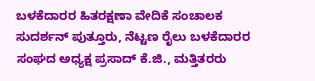ಬಳಕೆದಾರರ ಹಿತರಕ್ಷಣಾ ವೇದಿಕೆ ಸಂಚಾಲಕ ಸುದರ್ಶನ್ ಪುತ್ತೂರು, ನೆಟ್ಟಣ ರೈಲು ಬಳಕೆದಾರರ ಸಂಘದ ಅಧ್ಯಕ್ಷ ಪ್ರಸಾದ್ ಕೆ.ಜಿ., ಮತ್ತಿತರರು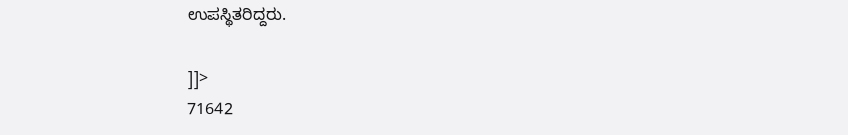ಉಪಸ್ಥಿತರಿದ್ದರು.

]]>
71642